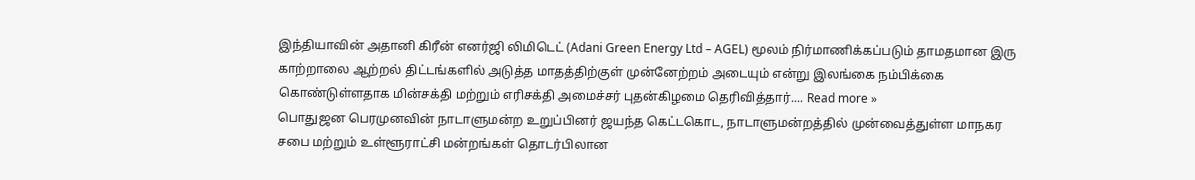இந்தியாவின் அதானி கிரீன் எனர்ஜி லிமிடெட் (Adani Green Energy Ltd – AGEL) மூலம் நிர்மாணிக்கப்படும் தாமதமான இரு காற்றாலை ஆற்றல் திட்டங்களில் அடுத்த மாதத்திற்குள் முன்னேற்றம் அடையும் என்று இலங்கை நம்பிக்கை கொண்டுள்ளதாக மின்சக்தி மற்றும் எரிசக்தி அமைச்சர் புதன்கிழமை தெரிவித்தார்.... Read more »
பொதுஜன பெரமுனவின் நாடாளுமன்ற உறுப்பினர் ஜயந்த கெட்டகொட, நாடாளுமன்றத்தில் முன்வைத்துள்ள மாநகர சபை மற்றும் உள்ளூராட்சி மன்றங்கள் தொடர்பிலான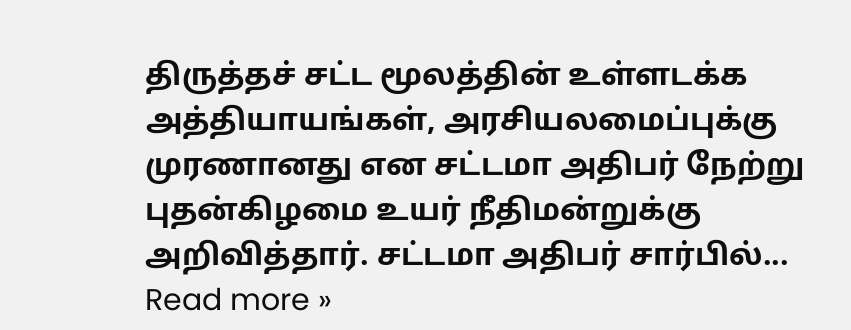திருத்தச் சட்ட மூலத்தின் உள்ளடக்க அத்தியாயங்கள், அரசியலமைப்புக்கு முரணானது என சட்டமா அதிபர் நேற்று புதன்கிழமை உயர் நீதிமன்றுக்கு அறிவித்தார். சட்டமா அதிபர் சார்பில்... Read more »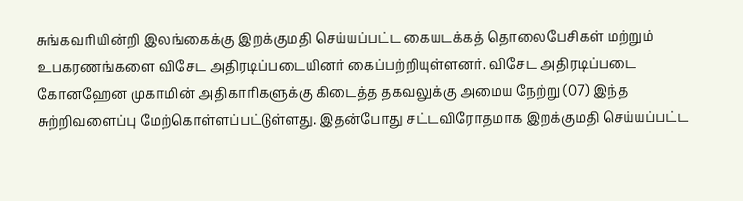சுங்கவரியின்றி இலங்கைக்கு இறக்குமதி செய்யப்பட்ட கையடக்கத் தொலைபேசிகள் மற்றும் உபகரணங்களை விசேட அதிரடிப்படையினர் கைப்பற்றியுள்ளனர். விசேட அதிரடிப்படை கோனஹேன முகாமின் அதிகாரிகளுக்கு கிடைத்த தகவலுக்கு அமைய நேற்று (07) இந்த சுற்றிவளைப்பு மேற்கொள்ளப்பட்டுள்ளது. இதன்போது சட்டவிரோதமாக இறக்குமதி செய்யப்பட்ட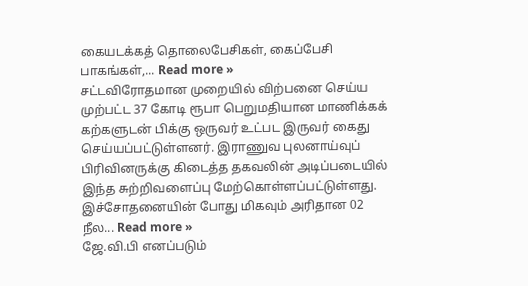கையடக்கத் தொலைபேசிகள், கைப்பேசி பாகங்கள்,... Read more »
சட்டவிரோதமான முறையில் விற்பனை செய்ய முற்பட்ட 37 கோடி ரூபா பெறுமதியான மாணிக்கக் கற்களுடன் பிக்கு ஒருவர் உட்பட இருவர் கைது செய்யப்பட்டுள்ளனர். இராணுவ புலனாய்வுப் பிரிவினருக்கு கிடைத்த தகவலின் அடிப்படையில் இந்த சுற்றிவளைப்பு மேற்கொள்ளப்பட்டுள்ளது. இச்சோதனையின் போது மிகவும் அரிதான 02 நீல... Read more »
ஜே.வி.பி எனப்படும்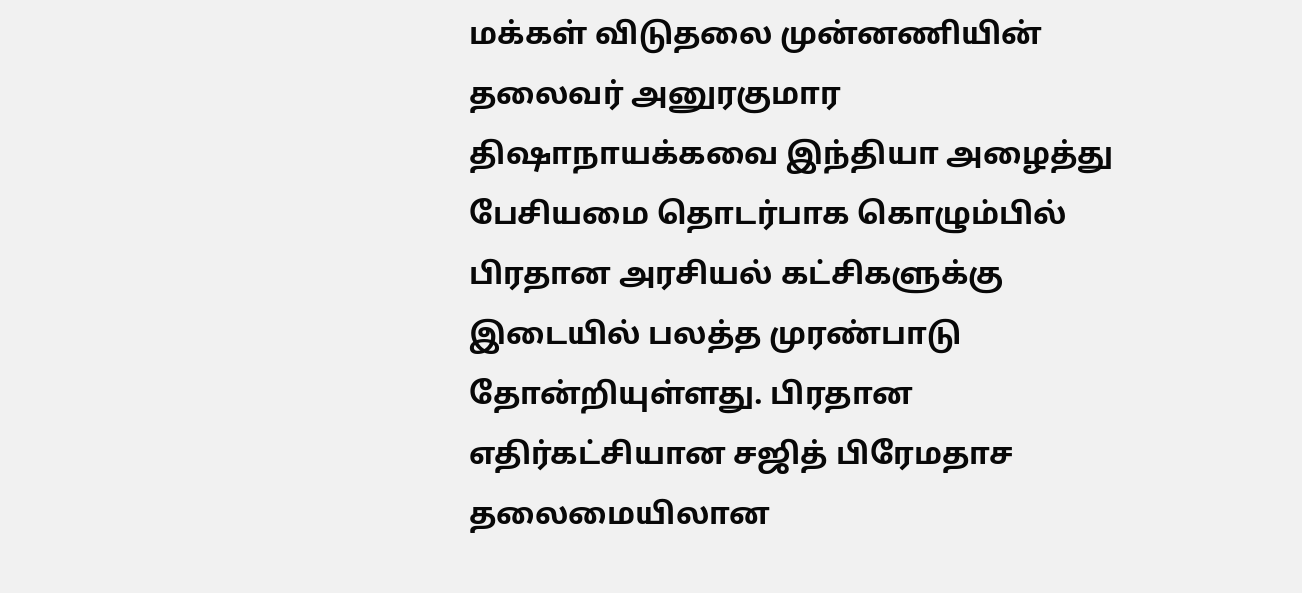மக்கள் விடுதலை முன்னணியின் தலைவர் அனுரகுமார திஷாநாயக்கவை இந்தியா அழைத்து பேசியமை தொடர்பாக கொழும்பில் பிரதான அரசியல் கட்சிகளுக்கு இடையில் பலத்த முரண்பாடு தோன்றியுள்ளது. பிரதான எதிர்கட்சியான சஜித் பிரேமதாச தலைமையிலான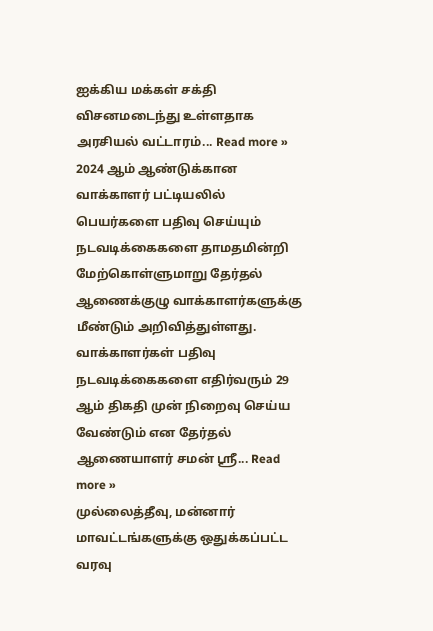ஐக்கிய மக்கள் சக்தி விசனமடைந்து உள்ளதாக அரசியல் வட்டாரம்... Read more »
2024 ஆம் ஆண்டுக்கான வாக்காளர் பட்டியலில் பெயர்களை பதிவு செய்யும் நடவடிக்கைகளை தாமதமின்றி மேற்கொள்ளுமாறு தேர்தல் ஆணைக்குழு வாக்காளர்களுக்கு மீண்டும் அறிவித்துள்ளது. வாக்காளர்கள் பதிவு நடவடிக்கைகளை எதிர்வரும் 29 ஆம் திகதி முன் நிறைவு செய்ய வேண்டும் என தேர்தல் ஆணையாளர் சமன் ஸ்ரீ... Read more »
முல்லைத்தீவு, மன்னார் மாவட்டங்களுக்கு ஒதுக்கப்பட்ட வரவு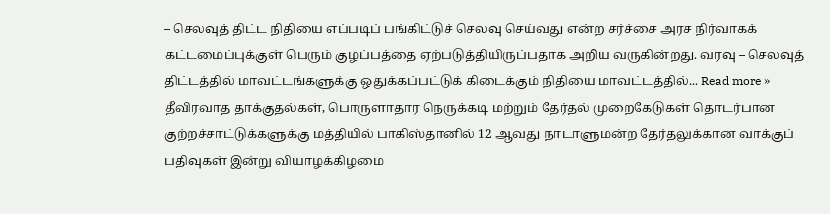– செலவுத் திட்ட நிதியை எப்படிப் பங்கிட்டுச் செலவு செய்வது என்ற சர்ச்சை அரச நிர்வாகக் கட்டமைப்புக்குள் பெரும் குழப்பத்தை ஏற்படுத்தியிருப்பதாக அறிய வருகின்றது. வரவு – செலவுத் திட்டத்தில் மாவட்டங்களுக்கு ஒதுக்கப்பட்டுக் கிடைக்கும் நிதியை மாவட்டத்தில்... Read more »
தீவிரவாத தாக்குதல்கள், பொருளாதார நெருக்கடி மற்றும் தேர்தல் முறைகேடுகள் தொடர்பான குற்றச்சாட்டுக்களுக்கு மத்தியில் பாகிஸ்தானில் 12 ஆவது நாடாளுமன்ற தேர்தலுக்கான வாக்குப் பதிவுகள் இன்று வியாழக்கிழமை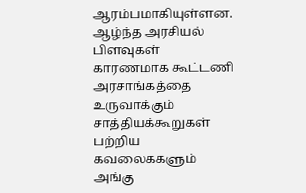ஆரம்பமாகியுள்ளன. ஆழ்ந்த அரசியல் பிளவுகள் காரணமாக கூட்டணி அரசாங்கத்தை உருவாக்கும் சாத்தியக்கூறுகள் பற்றிய கவலைககளும் அங்கு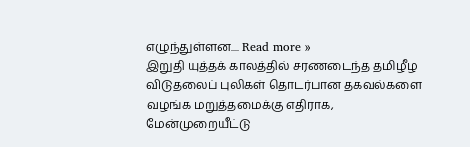எழுந்துள்ளன.... Read more »
இறுதி யுத்தக் காலத்தில் சரணடைந்த தமிழீழ விடுதலைப் புலிகள் தொடர்பான தகவல்களை வழங்க மறுத்தமைக்கு எதிராக, மேன்முறையீட்டு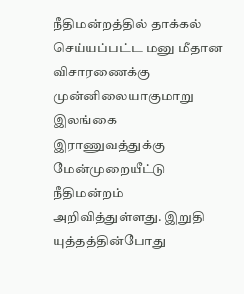நீதிமன்றத்தில் தாக்கல் செய்யப்பட்ட மனு மீதான விசாரணைக்கு முன்னிலையாகுமாறு இலங்கை இராணுவத்துக்கு மேன்முறையீட்டு நீதிமன்றம் அறிவித்துள்ளது. இறுதி யுத்தத்தின்போது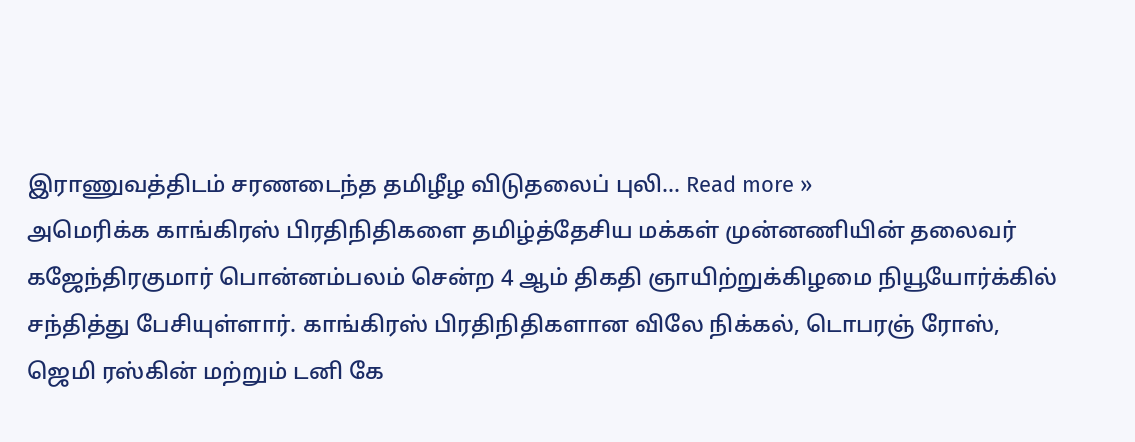இராணுவத்திடம் சரணடைந்த தமிழீழ விடுதலைப் புலி... Read more »
அமெரிக்க காங்கிரஸ் பிரதிநிதிகளை தமிழ்த்தேசிய மக்கள் முன்னணியின் தலைவர் கஜேந்திரகுமார் பொன்னம்பலம் சென்ற 4 ஆம் திகதி ஞாயிற்றுக்கிழமை நியூயோர்க்கில் சந்தித்து பேசியுள்ளார். காங்கிரஸ் பிரதிநிதிகளான விலே நிக்கல், டொபரஞ் ரோஸ், ஜெமி ரஸ்கின் மற்றும் டனி கே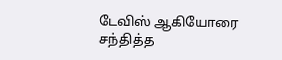டேவிஸ் ஆகியோரை சந்தித்த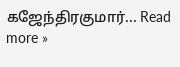கஜேந்திரகுமார்... Read more »